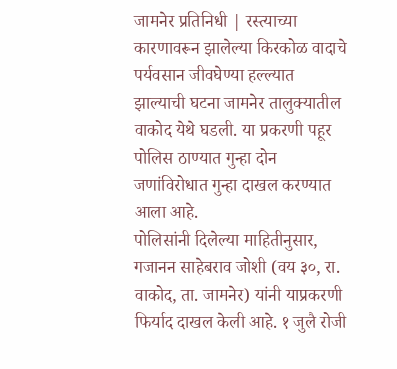जामनेर प्रतिनिधी | रस्त्याच्या कारणावरून झालेल्या किरकोळ वादाचे पर्यवसान जीवघेण्या हल्ल्यात झाल्याची घटना जामनेर तालुक्यातील वाकोद येथे घडली. या प्रकरणी पहूर पोलिस ठाण्यात गुन्हा दोन जणांविरोधात गुन्हा दाखल करण्यात आला आहे.
पोलिसांनी दिलेल्या माहितीनुसार, गजानन साहेबराव जोशी (वय ३०, रा. वाकोद, ता. जामनेर) यांनी याप्रकरणी फिर्याद दाखल केली आहे. १ जुलै रोजी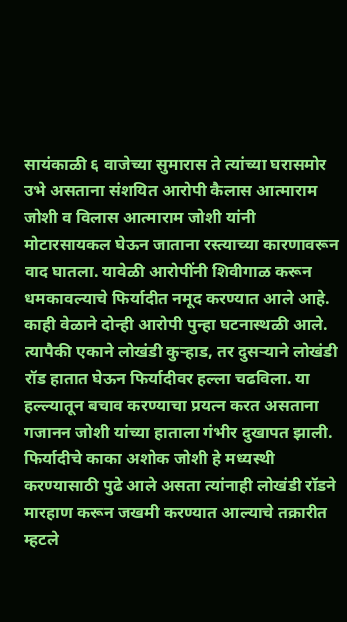सायंकाळी ६ वाजेच्या सुमारास ते त्यांच्या घरासमोर उभे असताना संशयित आरोपी कैलास आत्माराम जोशी व विलास आत्माराम जोशी यांनी मोटारसायकल घेऊन जाताना रस्त्याच्या कारणावरून वाद घातला. यावेळी आरोपींनी शिवीगाळ करून धमकावल्याचे फिर्यादीत नमूद करण्यात आले आहे.
काही वेळाने दोन्ही आरोपी पुन्हा घटनास्थळी आले. त्यापैकी एकाने लोखंडी कुऱ्हाड, तर दुसऱ्याने लोखंडी रॉड हातात घेऊन फिर्यादीवर हल्ला चढविला. या हल्ल्यातून बचाव करण्याचा प्रयत्न करत असताना गजानन जोशी यांच्या हाताला गंभीर दुखापत झाली. फिर्यादीचे काका अशोक जोशी हे मध्यस्थी करण्यासाठी पुढे आले असता त्यांनाही लोखंडी रॉडने मारहाण करून जखमी करण्यात आल्याचे तक्रारीत म्हटले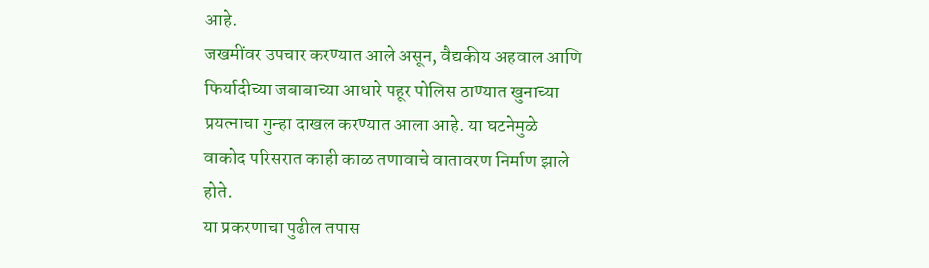आहे.
जखमींवर उपचार करण्यात आले असून, वैद्यकीय अहवाल आणि फिर्यादीच्या जबाबाच्या आधारे पहूर पोलिस ठाण्यात खुनाच्या प्रयत्नाचा गुन्हा दाखल करण्यात आला आहे. या घटनेमुळे वाकोद परिसरात काही काळ तणावाचे वातावरण निर्माण झाले होते.
या प्रकरणाचा पुढील तपास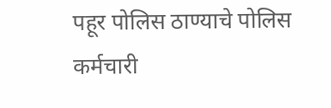पहूर पोलिस ठाण्याचे पोलिस कर्मचारी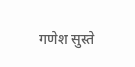गणेश सुस्ते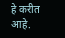हे करीत आहे.